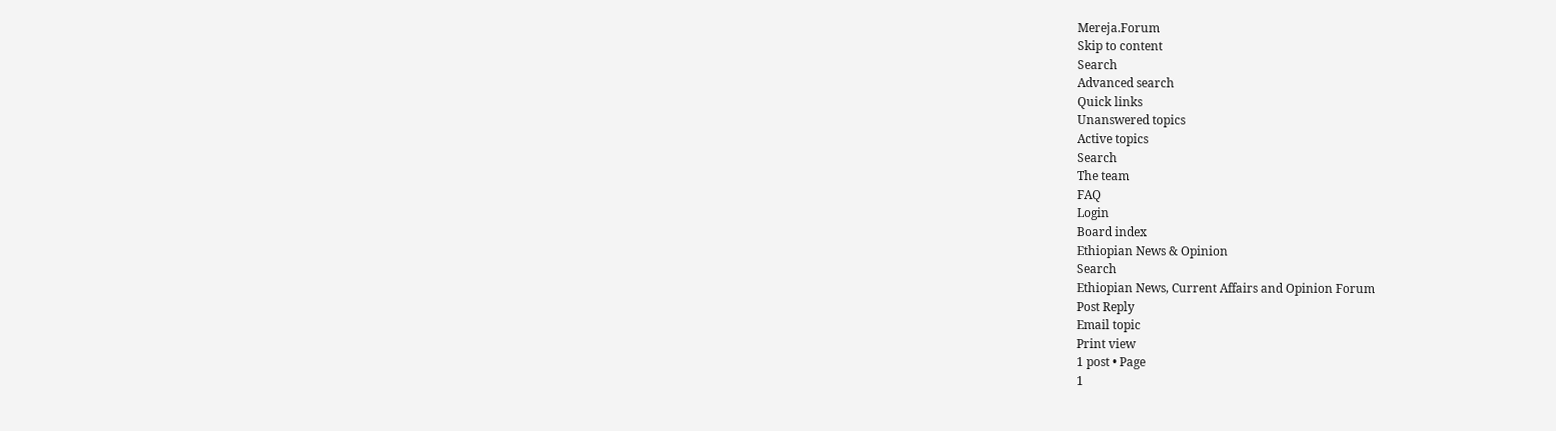Mereja.Forum
Skip to content
Search
Advanced search
Quick links
Unanswered topics
Active topics
Search
The team
FAQ
Login
Board index
Ethiopian News & Opinion
Search
Ethiopian News, Current Affairs and Opinion Forum
Post Reply
Email topic
Print view
1 post • Page
1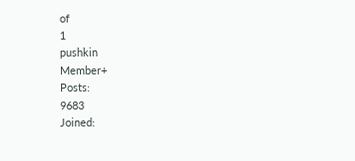of
1
pushkin
Member+
Posts:
9683
Joined: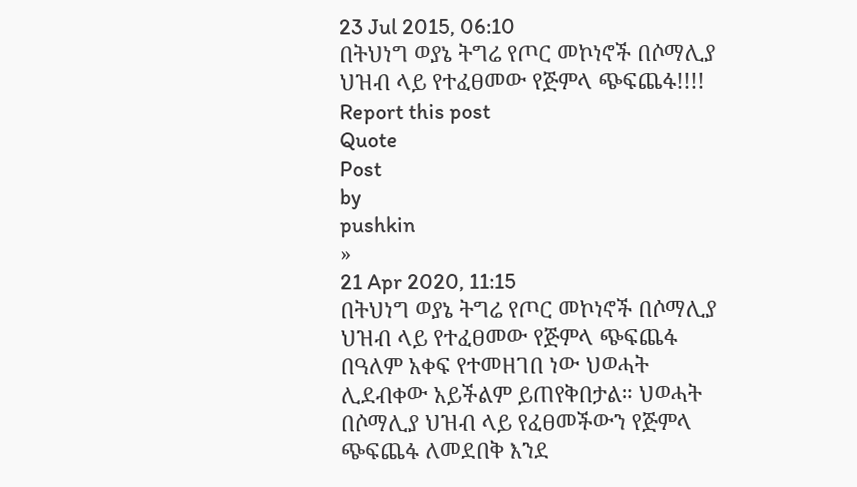23 Jul 2015, 06:10
በትህነግ ወያኔ ትግሬ የጦር መኮነኖች በሶማሊያ ህዝብ ላይ የተፈፀመው የጅምላ ጭፍጨፋ!!!!
Report this post
Quote
Post
by
pushkin
»
21 Apr 2020, 11:15
በትህነግ ወያኔ ትግሬ የጦር መኮነኖች በሶማሊያ ህዝብ ላይ የተፈፀመው የጅምላ ጭፍጨፋ በዓለም አቀፍ የተመዘገበ ነው ህወሓት ሊደብቀው አይችልም ይጠየቅበታል። ህወሓት በሶማሊያ ህዝብ ላይ የፈፀመችውን የጅምላ ጭፍጨፋ ለመደበቅ እንደ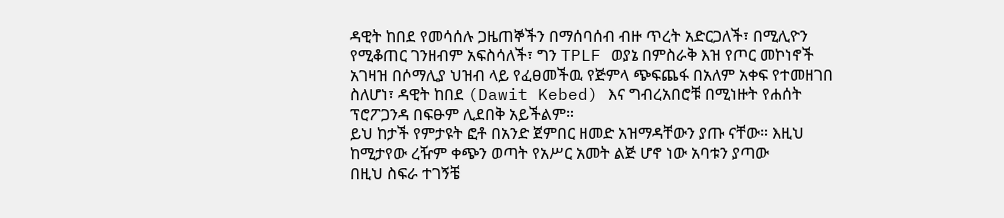ዳዊት ከበደ የመሳሰሉ ጋዜጠኞችን በማሰባሰብ ብዙ ጥረት አድርጋለች፣ በሚሊዮን የሚቆጠር ገንዘብም አፍስሳለች፣ ግን TPLF ወያኔ በምስራቅ እዝ የጦር መኮነኖች አገዛዝ በሶማሊያ ህዝብ ላይ የፈፀመችዉ የጅምላ ጭፍጨፋ በአለም አቀፍ የተመዘገበ ስለሆነ፣ ዳዊት ከበደ (Dawit Kebed) እና ግብረአበሮቹ በሚነዙት የሐሰት ፕሮፖጋንዳ በፍፁም ሊደበቅ አይችልም።
ይህ ከታች የምታዩት ፎቶ በአንድ ጀምበር ዘመድ አዝማዳቸውን ያጡ ናቸው። እዚህ ከሚታየው ረዥም ቀጭን ወጣት የአሥር አመት ልጅ ሆኖ ነው አባቱን ያጣው
በዚህ ስፍራ ተገኝቼ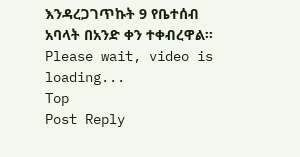እንዳረጋገጥኩት 9 የቤተሰብ አባላት በአንድ ቀን ተቀብረዋል።
Please wait, video is loading...
Top
Post Reply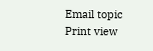Email topic
Print view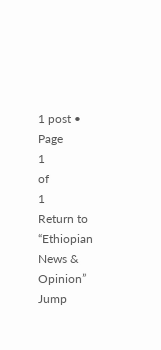1 post • Page
1
of
1
Return to “Ethiopian News & Opinion”
Jump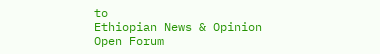to
Ethiopian News & Opinion
Open Forum